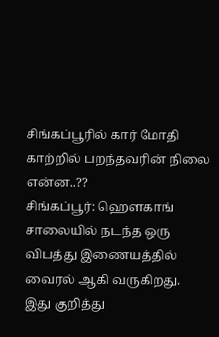சிங்கப்பூரில் கார் மோதி காற்றில் பறந்தவரின் நிலை என்ன..??
சிங்கப்பூர்: ஹௌகாங் சாலையில் நடந்த ஒரு விபத்து இணையத்தில் வைரல் ஆகி வருகிறது.
இது குறித்து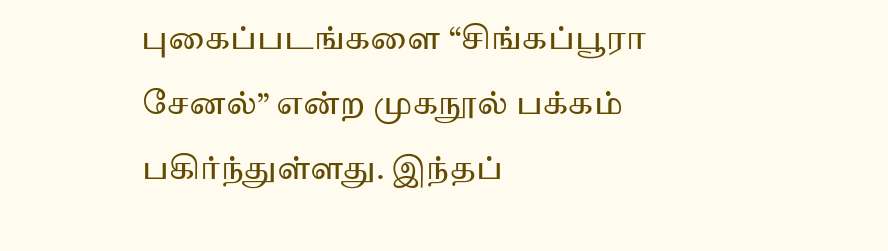புகைப்படங்களை “சிங்கப்பூரா சேனல்” என்ற முகநூல் பக்கம் பகிர்ந்துள்ளது. இந்தப்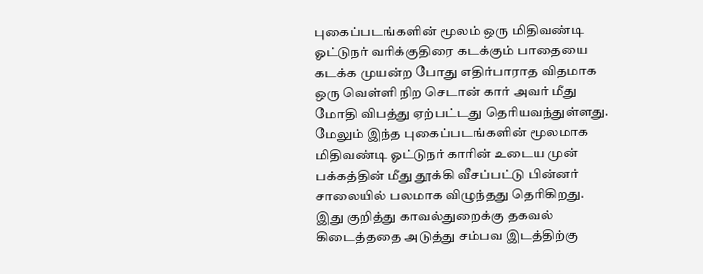புகைப்படங்களின் மூலம் ஒரு மிதிவண்டி ஓட்டுநர் வரிக்குதிரை கடக்கும் பாதையை கடக்க முயன்ற போது எதிர்பாராத விதமாக ஒரு வெள்ளி நிற செடான் கார் அவர் மீது மோதி விபத்து ஏற்பட்டது தெரியவந்துள்ளது.
மேலும் இந்த புகைப்படங்களின் மூலமாக மிதிவண்டி ஓட்டுநர் காரின் உடைய முன் பக்கத்தின் மீது தூக்கி வீசப்பட்டு பின்னர் சாலையில் பலமாக விழுந்தது தெரிகிறது.
இது குறித்து காவல்துறைக்கு தகவல் கிடைத்ததை அடுத்து சம்பவ இடத்திற்கு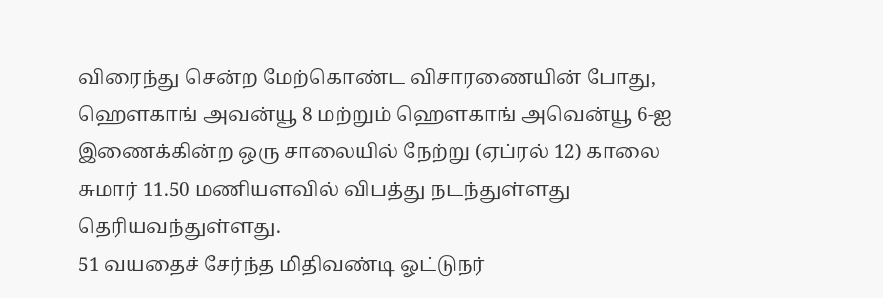விரைந்து சென்ற மேற்கொண்ட விசாரணையின் போது, ஹௌகாங் அவன்யூ 8 மற்றும் ஹௌகாங் அவென்யூ 6-ஐ இணைக்கின்ற ஒரு சாலையில் நேற்று (ஏப்ரல் 12) காலை சுமார் 11.50 மணியளவில் விபத்து நடந்துள்ளது தெரியவந்துள்ளது.
51 வயதைச் சேர்ந்த மிதிவண்டி ஓட்டுநர்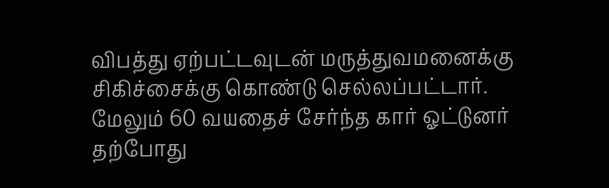விபத்து ஏற்பட்டவுடன் மருத்துவமனைக்கு சிகிச்சைக்கு கொண்டு செல்லப்பட்டார். மேலும் 60 வயதைச் சேர்ந்த கார் ஓட்டுனர் தற்போது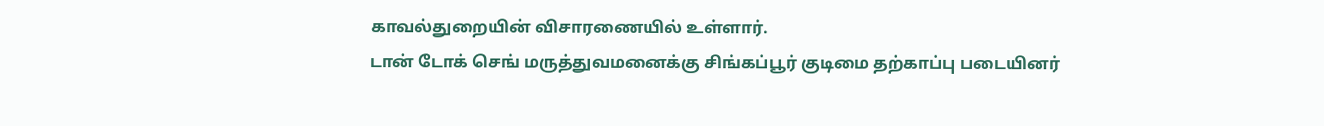காவல்துறையின் விசாரணையில் உள்ளார்.
டான் டோக் செங் மருத்துவமனைக்கு சிங்கப்பூர் குடிமை தற்காப்பு படையினர்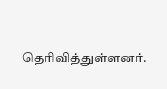தெரிவித்துள்ளனர்.